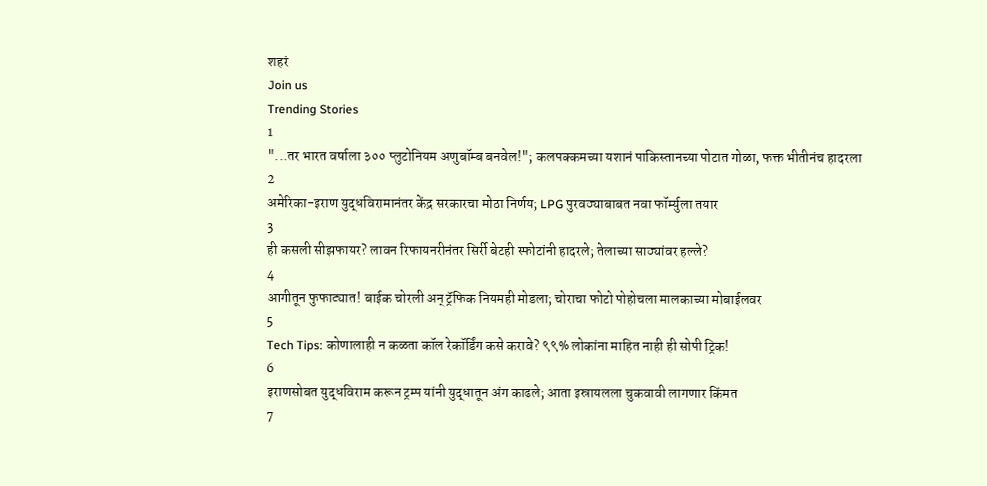शहरं
Join us
Trending Stories
1
"...तर भारत वर्षाला ३०० प्लुटोनियम अणुबॉम्ब बनवेल!"; कलपक्कमच्या यशानं पाकिस्तानच्या पोटात गोळा, फक्त भीतीनंच हादरला
2
अमेरिका-इराण युद्धविरामानंतर केंद्र सरकारचा मोठा निर्णय; LPG पुरवठ्याबाबत नवा फॉर्म्युला तयार
3
ही कसली सीझफायर? लावन रिफायनरीनंतर सिर्री बेटही स्फोटांनी हादरले; तेलाच्या साठ्यांवर हल्ले?
4
आगीतून फुफाट्यात! बाईक चोरली अन् ट्रॅफिक नियमही मोडला; चोराचा फोटो पोहोचला मालकाच्या मोबाईलवर
5
Tech Tips: कोणालाही न कळता कॉल रेकॉर्डिंग कसे करावे? ९९% लोकांना माहित नाही ही सोपी ट्रिक!
6
इराणसोबत युद्धविराम करून ट्रम्प यांनी युद्धातून अंग काढले; आता इस्रायलला चुकवावी लागणार किंमत
7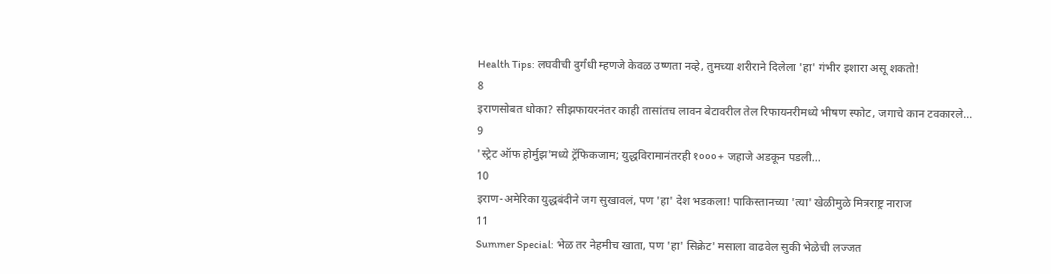Health Tips: लघवीची दुर्गंधी म्हणजे केवळ उष्णता नव्हे, तुमच्या शरीराने दिलेला 'हा' गंभीर इशारा असू शकतो!
8
इराणसोबत धोका? सीझफायरनंतर काही तासांतच लावन बेटावरील तेल रिफायनरीमध्ये भीषण स्फोट, जगाचे कान टवकारले...
9
'स्ट्रेट ऑफ होर्मुझ'मध्ये ट्रॅफिकजाम; युद्धविरामानंतरही १०००+ जहाजे अडकून पडली...
10
इराण-अमेरिका युद्धबंदीने जग सुखावलं, पण 'हा' देश भडकला! पाकिस्तानच्या 'त्या' खेळीमुळे मित्रराष्ट्र नाराज
11
Summer Special: भेळ तर नेहमीच खाता, पण 'हा' सिक्रेट' मसाला वाढवेल सुकी भेळेची लज्जत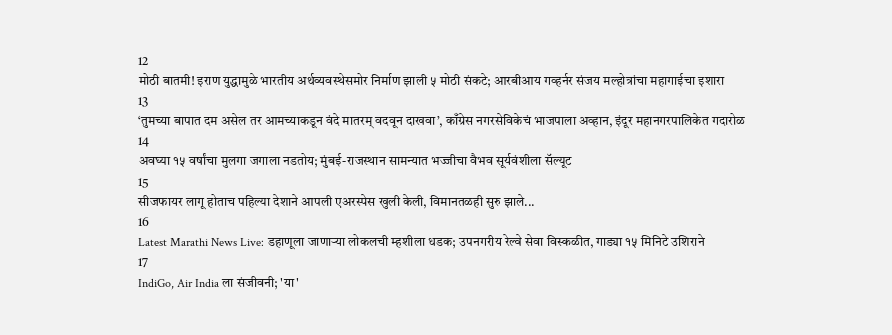12
मोठी बातमी! इराण युद्धामुळे भारतीय अर्थव्यवस्थेसमोर निर्माण झाली ५ मोठी संकटे; आरबीआय गव्हर्नर संजय मल्होत्रांचा महागाईचा इशारा
13
‘तुमच्या बापात दम असेल तर आमच्याकडून वंदे मातरम् वदवून दाखवा’, काँग्रेस नगरसेविकेचं भाजपाला अव्हान, इंदूर महानगरपालिकेत गदारोळ
14
अवघ्या १५ वर्षांचा मुलगा जगाला नडतोय; मुंबई-राजस्थान सामन्यात भज्जीचा वैभव सूर्यवंशीला सॅल्यूट
15
सीजफायर लागू होताच पहिल्या देशाने आपली एअरस्पेस खुली केली, विमानतळही सुरु झाले...
16
Latest Marathi News Live: डहाणूला जाणाऱ्या लोकलची म्हशीला धडक; उपनगरीय रेल्वे सेवा विस्कळीत, गाड्या १५ मिनिटे उशिराने
17
IndiGo, Air India ला संजीवनी; 'या'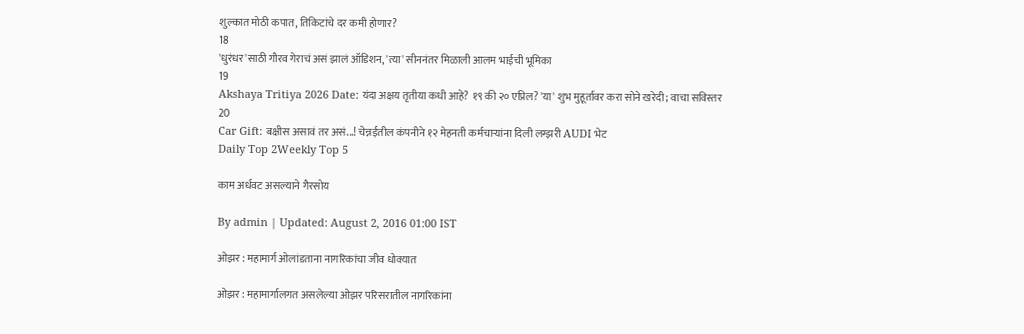शुल्कात मोठी कपात, तिकिटांचे दर कमी होणार?
18
'धुरंधर'साठी गौरव गेराचं असं झालं ऑडिशन, 'त्या' सीननंतर मिळाली आलम भाईची भूमिका
19
Akshaya Tritiya 2026 Date: यंदा अक्षय तृतीया कधी आहे? १९ की २० एप्रिल? 'या' शुभ मुहूर्तावर करा सोने खरेदी; वाचा सविस्तर
20
Car Gift: बक्षीस असावं तर असं...! चेन्नईतील कंपनीने १२ मेहनती कर्मचाऱ्यांना दिली लग्झरी AUDI भेट
Daily Top 2Weekly Top 5

काम अर्धवट असल्याने गैरसोय

By admin | Updated: August 2, 2016 01:00 IST

ओझर : महामार्ग ओलांडताना नागरिकांचा जीव धोक्यात

ओझर : महामार्गालगत असलेल्या ओझर परिसरातील नागरिकांना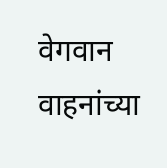वेगवान वाहनांच्या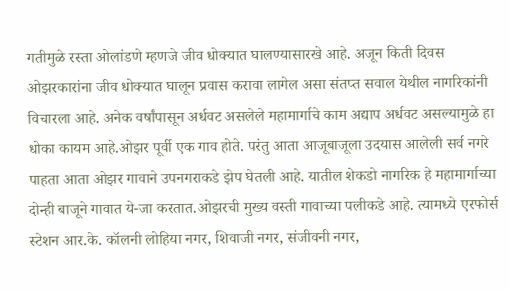गतीमुळे रस्ता ओलांडणे म्हणजे जीव धोक्यात घालण्यासारखे आहे. अजून किती दिवस ओझरकारांना जीव धोक्यात घालून प्रवास करावा लागेल असा संतप्त सवाल येथील नागरिकांनी विचारला आहे. अनेक वर्षांपासून अर्धवट असलेले महामार्गाचे काम अद्याप अर्धवट असल्यामुळे हा धोका कायम आहे.ओझर पूर्वी एक गाव होते. परंतु आता आजूबाजूला उदयास आलेली सर्व नगरे पाहता आता ओझर गावाने उपनगराकडे झेप घेतली आहे. यातील शेकडो नागरिक हे महामार्गाच्या दोन्ही बाजूने गावात ये-जा करतात.ओझरची मुख्य वस्ती गावाच्या पलीकडे आहे. त्यामध्ये एरफोर्स स्टेशन आर.के. कॉलनी लोहिया नगर, शिवाजी नगर, संजीवनी नगर,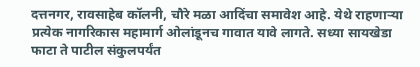दत्तनगर, रावसाहेब कॉलनी, चौरे मळा आदिंचा समावेश आहे. येथे राहणाऱ्या प्रत्येक नागरिकास महामार्ग ओलांडूनच गावात यावे लागते. सध्या सायखेडा फाटा ते पाटील संकुलपर्यंत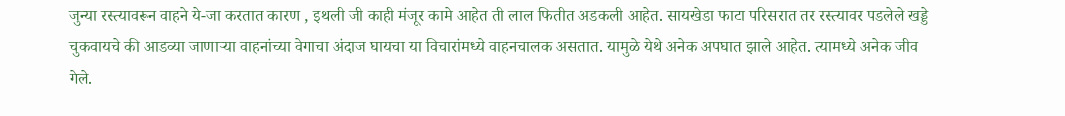जुन्या रस्त्यावरून वाहने ये-जा करतात कारण , इथली जी काही मंजूर कामे आहेत ती लाल फितीत अडकली आहेत. सायखेडा फाटा परिसरात तर रस्त्यावर पडलेले खड्डे चुकवायचे की आडव्या जाणाऱ्या वाहनांच्या वेगाचा अंदाज घायचा या विचारांमध्ये वाहनचालक असतात. यामुळे येथे अनेक अपघात झाले आहेत. त्यामध्ये अनेक जीव गेले.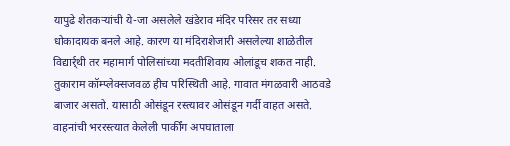यापुढे शेतकऱ्यांची ये-जा असलेले खंडेराव मंदिर परिसर तर सध्या धोकादायक बनले आहे. कारण या मंदिराशेजारी असलेल्या शाळेतील विद्यार्र्थी तर महामार्ग पोलिसांच्या मदतीशिवाय ओलांडूच शकत नाही. तुकाराम कॉम्प्लेक्सजवळ हीच परिस्थिती आहे. गावात मंगळवारी आठवडे बाजार असतो. यासाठी ओसंडून रस्त्यावर ओसंडून गर्दी वाहत असते. वाहनांची भररस्त्यात केलेली पार्कींग अपघाताला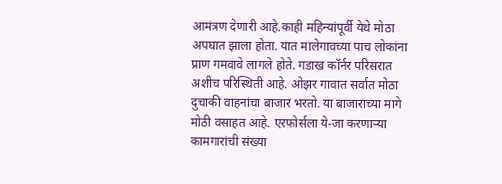आमंत्रण देणारी आहे.काही महिन्यांपूर्वी येथे मोठा अपघात झाला होता. यात मालेगावच्या पाच लोकांना प्राण गमवावे लागले होते. गडाख कॉर्नर परिसरात अशीच परिस्थिती आहे. ओझर गावात सर्वात मोठा दुचाकी वाहनांचा बाजार भरतो. या बाजाराच्या मागे मोठी वसाहत आहे. एरफोर्सला ये-जा करणाऱ्या कामगारांची संख्या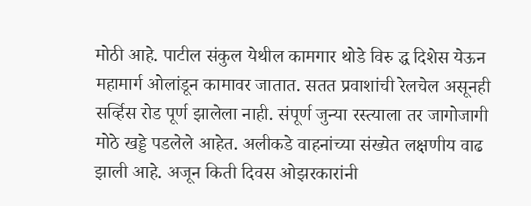मोठी आहे. पाटील संकुल येथील कामगार थोडे विरु द्ध दिशेस येऊन महामार्ग ओलांडून कामावर जातात. सतत प्रवाशांची रेलचेल असूनही सर्व्हिस रोड पूर्ण झालेला नाही. संपूर्ण जुन्या रस्त्याला तर जागोजागी मोठे खड्डे पडलेले आहेत. अलीकडे वाहनांच्या संख्येत लक्षणीय वाढ झाली आहे. अजून किती दिवस ओझरकारांनी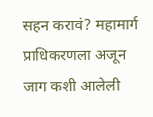सहन करावं? महामार्ग प्राधिकरणला अजून जाग कशी आलेली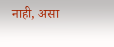नाही, असा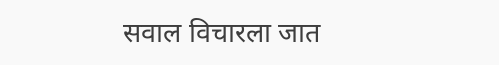सवाल विचारला जात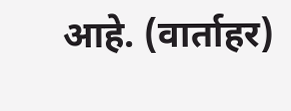आहे. (वार्ताहर)